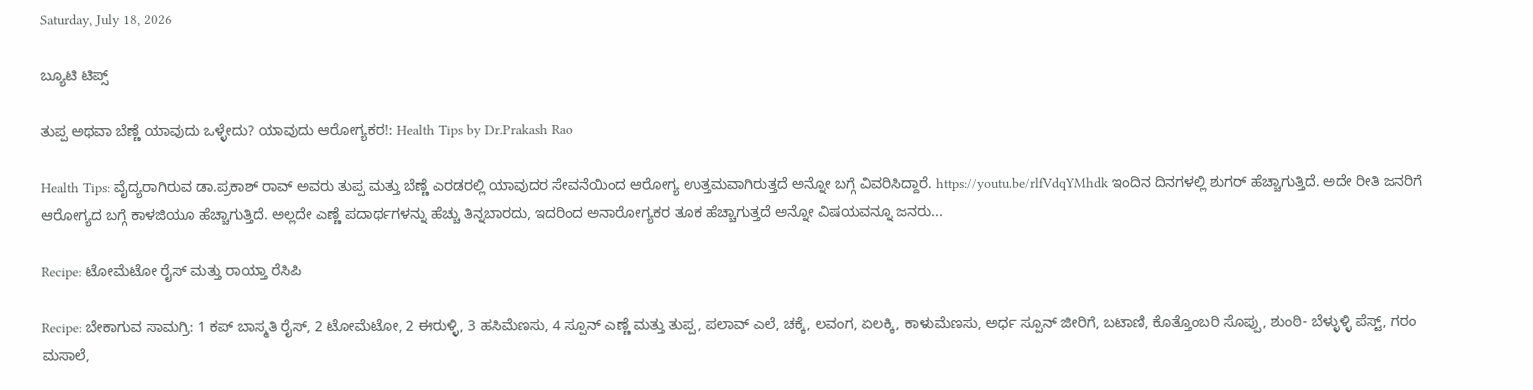Saturday, July 18, 2026

ಬ್ಯೂಟಿ ಟಿಪ್ಸ್

ತುಪ್ಪ ಅಥವಾ ಬೆಣ್ಣೆ ಯಾವುದು ಒಳ್ಳೇದು? ಯಾವುದು ಆರೋಗ್ಯಕರ!: Health Tips by Dr.Prakash Rao

Health Tips: ವೈದ್ಯರಾಗಿರುವ ಡಾ.ಪ್ರಕಾಶ್ ರಾವ್ ಅವರು ತುಪ್ಪ ಮತ್ತು ಬೆಣ್ಣೆ ಎರಡರಲ್ಲಿ ಯಾವುದರ ಸೇವನೆಯಿಂದ ಆರೋಗ್ಯ ಉತ್ತಮವಾಗಿರುತ್ತದೆ ಅನ್ನೋ ಬಗ್ಗೆ ವಿವರಿಸಿದ್ದಾರೆ. https://youtu.be/rlfVdqYMhdk ಇಂದಿನ ದಿನಗಳಲ್ಲಿ ಶುಗರ್ ಹೆಚ್ಚಾಗುತ್ತಿದೆ. ಅದೇ ರೀತಿ ಜನರಿಗೆ ಆರೋಗ್ಯದ ಬಗ್ಗೆ ಕಾಳಜಿಯೂ ಹೆಚ್ಚಾಗುತ್ತಿದೆ. ಅಲ್ಲದೇ ಎಣ್ಣೆ ಪದಾರ್ಥಗಳನ್ನು ಹೆಚ್ಚು ತಿನ್ನಬಾರದು, ಇದರಿಂದ ಅನಾರೋಗ್ಯಕರ ತೂಕ ಹೆಚ್ಚಾಗುತ್ತದೆ ಅನ್ನೋ ವಿಷಯವನ್ನೂ ಜನರು...

Recipe: ಟೋಮೆಟೋ ರೈಸ್ ಮತ್ತು ರಾಯ್ತಾ ರೆಸಿಪಿ

Recipe: ಬೇಕಾಗುವ ಸಾಮಗ್ರಿ: 1 ಕಪ್ ಬಾಸ್ಮತಿ ರೈಸ್, 2 ಟೋಮೆಟೋ, 2 ಈರುಳ್ಳಿ, 3 ಹಸಿಮೆಣಸು, 4 ಸ್ಪೂನ್ ಎಣ್ಣೆ ಮತ್ತು ತುಪ್ಪ, ಪಲಾವ್ ಎಲೆ, ಚಕ್ಕೆ, ಲವಂಗ, ಏಲಕ್ಕಿ, ಕಾಳುಮೆಣಸು, ಅರ್ಧ ಸ್ಪೂನ್ ಜೀರಿಗೆ, ಬಟಾಣಿ, ಕೊತ್ತೊಂಬರಿ ಸೊಪ್ಪು, ಶುಂಠಿ- ಬೆಳ್ಳುಳ್ಳಿ ಪೆಸ್ಟ್, ಗರಂ ಮಸಾಲೆ,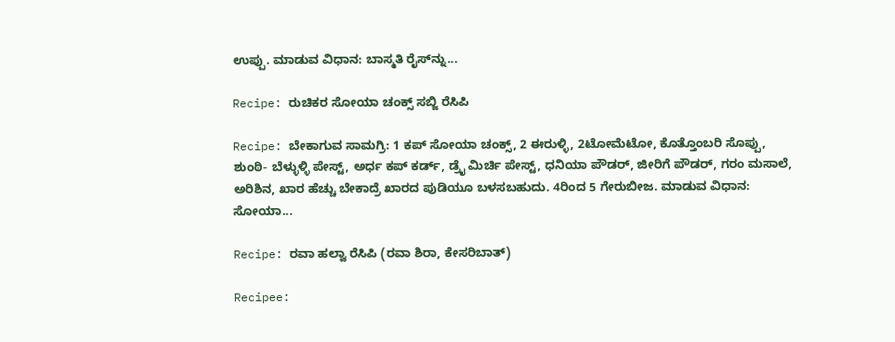ಉಪ್ಪು. ಮಾಡುವ ವಿಧಾನ: ಬಾಸ್ಮತಿ ರೈಸ್‌ನ್ನು...

Recipe: ರುಚಿಕರ ಸೋಯಾ ಚಂಕ್ಸ್ ಸಬ್ಜಿ ರೆಸಿಪಿ

Recipe: ಬೇಕಾಗುವ ಸಾಮಗ್ರಿ: 1 ಕಪ್ ಸೋಯಾ ಚಂಕ್ಸ್, 2 ಈರುಳ್ಳಿ, 2ಟೋಮೆಟೋ, ಕೊತ್ತೊಂಬರಿ ಸೊಪ್ಪು, ಶುಂಠಿ- ಬೆಳ್ಳುಳ್ಳಿ ಪೇಸ್ಟ್, ಅರ್ಧ ಕಪ್ ಕರ್ಡ್, ಡ್ರೈ ಮಿರ್ಚಿ ಪೇಸ್ಟ್, ಧನಿಯಾ ಪೌಡರ್, ಜೀರಿಗೆ ಪೌಡರ್, ಗರಂ ಮಸಾಲೆ, ಅರಿಶಿನ, ಖಾರ ಹೆಚ್ಚು ಬೇಕಾದ್ರೆ ಖಾರದ ಪುಡಿಯೂ ಬಳಸಬಹುದು. 4ರಿಂದ 5 ಗೇರುಬೀಜ. ಮಾಡುವ ವಿಧಾನ: ಸೋಯಾ...

Recipe: ರವಾ ಹಲ್ವಾ ರೆಸಿಪಿ (ರವಾ ಶಿರಾ, ಕೇಸರಿಬಾತ್)

Recipee: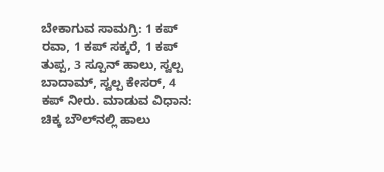ಬೇಕಾಗುವ ಸಾಮಗ್ರಿ: 1 ಕಪ್ ರವಾ, 1 ಕಪ್ ಸಕ್ಕರೆ, 1 ಕಪ್ ತುಪ್ಪ, 3 ಸ್ಪೂನ್ ಹಾಲು, ಸ್ವಲ್ಪ ಬಾದಾಮ್, ಸ್ವಲ್ಪ ಕೇಸರ್, 4 ಕಪ್ ನೀರು. ಮಾಡುವ ವಿಧಾನ: ಚಿಕ್ಕ ಬೌಲ್‌ನಲ್ಲಿ ಹಾಲು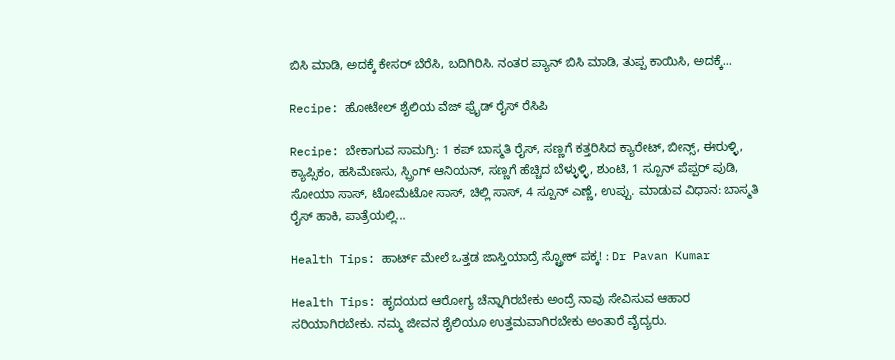ಬಿಸಿ ಮಾಡಿ, ಅದಕ್ಕೆ ಕೇಸರ್ ಬೆರೆಸಿ, ಬದಿಗಿರಿಸಿ. ನಂತರ ಪ್ಯಾನ್ ಬಿಸಿ ಮಾಡಿ, ತುಪ್ಪ ಕಾಯಿಸಿ, ಅದಕ್ಕೆ...

Recipe: ಹೋಟೇಲ್ ಶೈಲಿಯ ವೆಜ್ ಫ್ರೈಡ್ ರೈಸ್ ರೆಸಿಪಿ

Recipe: ಬೇಕಾಗುವ ಸಾಮಗ್ರಿ: 1 ಕಪ್ ಬಾಸ್ಮತಿ ರೈಸ್, ಸಣ್ಣಗೆ ಕತ್ತರಿಸಿದ ಕ್ಯಾರೇಟ್, ಬೀನ್ಸ್, ಈರುಳ್ಳಿ, ಕ್ಯಾಪ್ಸಿಕಂ, ಹಸಿಮೆಣಸು, ಸ್ಪ್ರಿಂಗ್ ಆನಿಯನ್, ಸಣ್ಣಗೆ ಹೆಚ್ಚಿದ ಬೆಳ್ಳುಳ್ಳಿ, ಶುಂಟಿ, 1 ಸ್ಪೂನ್ ಪೆಪ್ಪರ್ ಪುಡಿ, ಸೋಯಾ ಸಾಸ್, ಟೋಮೆಟೋ ಸಾಸ್, ಚಿಲ್ಲಿ ಸಾಸ್, 4 ಸ್ಪೂನ್ ಎಣ್ಣೆ, ಉಪ್ಪು. ಮಾಡುವ ವಿಧಾನ: ಬಾಸ್ಮತಿ ರೈಸ್ ಹಾಕಿ, ಪಾತ್ರೆಯಲ್ಲಿ...

Health Tips: ಹಾರ್ಟ್ ಮೇಲೆ ಒತ್ತಡ ಜಾಸ್ತಿಯಾದ್ರೆ ಸ್ಟ್ರೋಕ್ ಪಕ್ಕ! : Dr Pavan Kumar

Health Tips: ಹೃದಯದ ಆರೋಗ್ಯ ಚೆನ್ನಾಗಿರಬೇಕು ಅಂದ್ರೆ ನಾವು ಸೇವಿಸುವ ಆಹಾರ ಸರಿಯಾಗಿರಬೇಕು. ನಮ್ಮ ಜೀವನ ಶೈಲಿಯೂ ಉತ್ತಮವಾಗಿರಬೇಕು ಅಂತಾರೆ ವೈದ್ಯರು.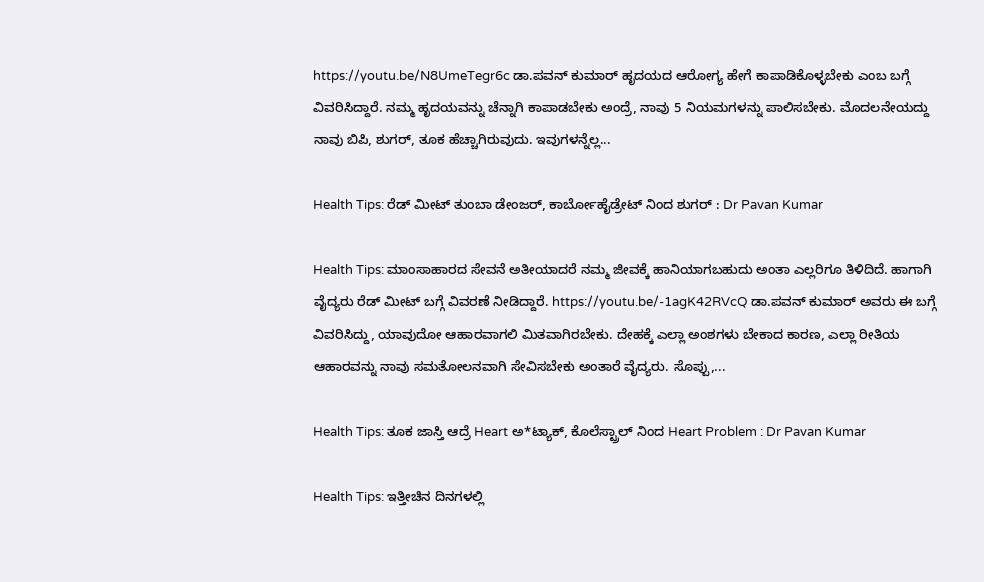https://youtu.be/N8UmeTegr6c ಡಾ.ಪವನ್ ಕುಮಾರ್ ಹೃದಯದ ಆರೋಗ್ಯ ಹೇಗೆ ಕಾಪಾಡಿಕೊಳ್ಳಬೇಕು ಎಂಬ ಬಗ್ಗೆ ವಿವರಿಸಿದ್ದಾರೆ. ನಮ್ಮ ಹೃದಯವನ್ನು ಚೆನ್ನಾಗಿ ಕಾಪಾಡಬೇಕು ಅಂದ್ರೆ, ನಾವು 5 ನಿಯಮಗಳನ್ನು ಪಾಲಿಸಬೇಕು. ಮೊದಲನೇಯದ್ದು ನಾವು ಬಿಪಿ, ಶುಗರ್, ತೂಕ ಹೆಚ್ಚಾಗಿರುವುದು. ಇವುಗಳನ್ನೆಲ್ಲ...

Health Tips: ರೆಡ್ ಮೀಟ್ ತುಂಬಾ ಡೇಂಜರ್, ಕಾರ್ಬೋಹೈಡ್ರೇಟ್ ನಿಂದ ಶುಗರ್ : Dr Pavan Kumar

Health Tips: ಮಾಂಸಾಹಾರದ ಸೇವನೆ ಅತೀಯಾದರೆ ನಮ್ಮ ಜೀವಕ್ಕೆ ಹಾನಿಯಾಗಬಹುದು ಅಂತಾ ಎಲ್ಲರಿಗೂ ತಿಳಿದಿದೆ. ಹಾಗಾಗಿ ವೈದ್ಯರು ರೆಡ್ ಮೀಟ್ ಬಗ್ಗೆ ವಿವರಣೆ ನೀಡಿದ್ದಾರೆ. https://youtu.be/-1agK42RVcQ ಡಾ.ಪವನ್ ಕುಮಾರ್ ಅವರು ಈ ಬಗ್ಗೆ ವಿವರಿಸಿದ್ದು, ಯಾವುದೋ ಆಹಾರವಾಗಲಿ ಮಿತವಾಗಿರಬೇಕು. ದೇಹಕ್ಕೆ ಎಲ್ಲಾ ಅಂಶಗಳು ಬೇಕಾದ ಕಾರಣ, ಎಲ್ಲಾ ರೀತಿಯ ಆಹಾರವನ್ನು ನಾವು ಸಮತೋಲನವಾಗಿ ಸೇವಿಸಬೇಕು ಅಂತಾರೆ ವೈದ್ಯರು. ಸೊಪ್ಪು,...

Health Tips: ತೂಕ ಜಾಸ್ತಿ ಆದ್ರೆ Heart ಅ*ಟ್ಯಾಕ್, ಕೊಲೆಸ್ಟ್ರಾಲ್ ನಿಂದ Heart Problem : Dr Pavan Kumar

Health Tips: ಇತ್ತೀಚಿನ ದಿನಗಳಲ್ಲಿ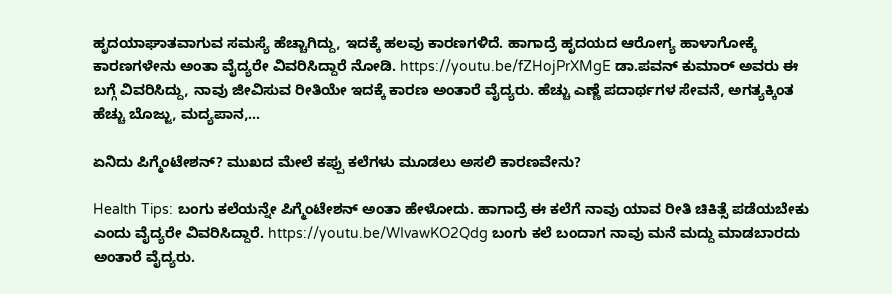ಹೃದಯಾಘಾತವಾಗುವ ಸಮಸ್ಯೆ ಹೆಚ್ಚಾಗಿದ್ದು, ಇದಕ್ಕೆ ಹಲವು ಕಾರಣಗಳಿದೆ. ಹಾಗಾದ್ರೆ ಹೃದಯದ ಆರೋಗ್ಯ ಹಾಳಾಗೋಕ್ಕೆ ಕಾರಣಗಳೇನು ಅಂತಾ ವೈದ್ಯರೇ ವಿವರಿಸಿದ್ದಾರೆ ನೋಡಿ. https://youtu.be/fZHojPrXMgE ಡಾ.ಪವನ್ ಕುಮಾರ್ ಅವರು ಈ ಬಗ್ಗೆ ವಿವರಿಸಿದ್ದು, ನಾವು ಜೀವಿಸುವ ರೀತಿಯೇ ಇದಕ್ಕೆ ಕಾರಣ ಅಂತಾರೆ ವೈದ್ಯರು. ಹೆಚ್ಚು ಎಣ್ಣೆ ಪದಾರ್ಥಗಳ ಸೇವನೆ, ಅಗತ್ಯಕ್ಕಿಂತ ಹೆಚ್ಚು ಬೊಜ್ಜು, ಮದ್ಯಪಾನ,...

ಏನಿದು ಪಿಗ್ಮೆಂಟೇಶನ್? ಮುಖದ ಮೇಲೆ ಕಪ್ಪು ಕಲೆಗಳು ಮೂಡಲು ಅಸಲಿ ಕಾರಣವೇನು?

Health Tips: ಬಂಗು ಕಲೆಯನ್ನೇ ಪಿಗ್ಮೆಂಟೇಶನ್ ಅಂತಾ ಹೇಳೋದು. ಹಾಗಾದ್ರೆ ಈ ಕಲೆಗೆ ನಾವು ಯಾವ ರೀತಿ ಚಿಕಿತ್ಸೆ ಪಡೆಯಬೇಕು ಎಂದು ವೈದ್ಯರೇ ವಿವರಿಸಿದ್ದಾರೆ. https://youtu.be/WIvawKO2Qdg ಬಂಗು ಕಲೆ ಬಂದಾಗ ನಾವು ಮನೆ ಮದ್ದು ಮಾಡಬಾರದು ಅಂತಾರೆ ವೈದ್ಯರು.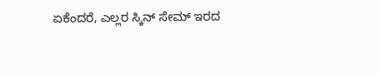ಏಕೆಂದರೆ, ಎಲ್ಲರ ಸ್ಕಿನ್ ಸೇಮ್ ಇರದ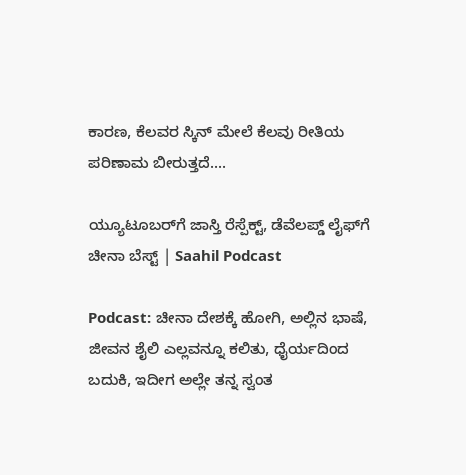ಕಾರಣ, ಕೆಲವರ ಸ್ಕಿನ್ ಮೇಲೆ ಕೆಲವು ರೀತಿಯ ಪರಿಣಾಮ ಬೀರುತ್ತದೆ....

ಯ್ಯೂಟೂಬರ್‌ಗೆ ಜಾಸ್ತಿ ರೆಸ್ಪೆಕ್ಟ್‌, ಡೆವೆಲಪ್ಡ್‌ ಲೈಫ್‌ಗೆ ಚೀನಾ ಬೆಸ್ಟ್‌ | Saahil Podcast

Podcast: ಚೀನಾ ದೇಶಕ್ಕೆ ಹೋಗಿ, ಅಲ್ಲಿನ ಭಾಷೆ, ಜೀವನ ಶೈಲಿ ಎಲ್ಲವನ್ನೂ ಕಲಿತು, ಧೈರ್ಯದಿಂದ ಬದುಕಿ, ಇದೀಗ ಅಲ್ಲೇ ತನ್ನ ಸ್ವಂತ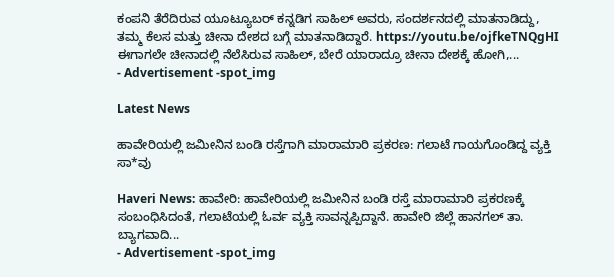ಕಂಪನಿ ತೆರೆದಿರುವ ಯೂಟ್ಯೂಬರ್ ಕನ್ನಡಿಗ ಸಾಹಿಲ್ ಅವರು, ಸಂದರ್ಶನದಲ್ಲಿ ಮಾತನಾಡಿದ್ದು, ತಮ್ಮ ಕೆಲಸ ಮತ್ತು ಚೀನಾ ದೇಶದ ಬಗ್ಗೆ ಮಾತನಾಡಿದ್ದಾರೆ. https://youtu.be/ojfkeTNQgHI ಈಗಾಗಲೇ ಚೀನಾದಲ್ಲಿ ನೆಲೆಸಿರುವ ಸಾಹಿಲ್, ಬೇರೆ ಯಾರಾದ್ರೂ ಚೀನಾ ದೇಶಕ್ಕೆ ಹೋಗಿ,...
- Advertisement -spot_img

Latest News

ಹಾವೇರಿಯಲ್ಲಿ ಜಮೀನಿನ ಬಂಡಿ ರಸ್ತೆಗಾಗಿ ಮಾರಾಮಾರಿ ಪ್ರಕರಣ: ಗಲಾಟೆ ಗಾಯಗೊಂಡಿದ್ದ ವ್ಯಕ್ತಿ ಸಾ*ವು

Haveri News: ಹಾವೇರಿ: ಹಾವೇರಿಯಲ್ಲಿ ಜಮೀನಿನ ಬಂಡಿ ರಸ್ತೆ ಮಾರಾಮಾರಿ ಪ್ರಕರಣಕ್ಕೆ ಸಂಬಂಧಿಸಿದಂತೆ, ಗಲಾಟೆಯಲ್ಲಿ ಓರ್ವ ವ್ಯಕ್ತಿ ಸಾವನ್ನಪ್ಪಿದ್ದಾನೆ. ಹಾವೇರಿ ಜಿಲ್ಲೆ ಹಾನಗಲ್ ತಾ. ಬ್ಯಾಗವಾದಿ...
- Advertisement -spot_img